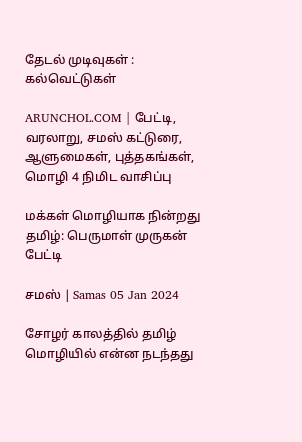தேடல் முடிவுகள் : கல்வெட்டுகள்

ARUNCHOL.COM | பேட்டி, வரலாறு, சமஸ் கட்டுரை, ஆளுமைகள், புத்தகங்கள், மொழி 4 நிமிட வாசிப்பு

மக்கள் மொழியாக நின்றது தமிழ்: பெருமாள் முருகன் பேட்டி

சமஸ் | Samas 05 Jan 2024

சோழர் காலத்தில் தமிழ் மொழியில் என்ன நடந்தது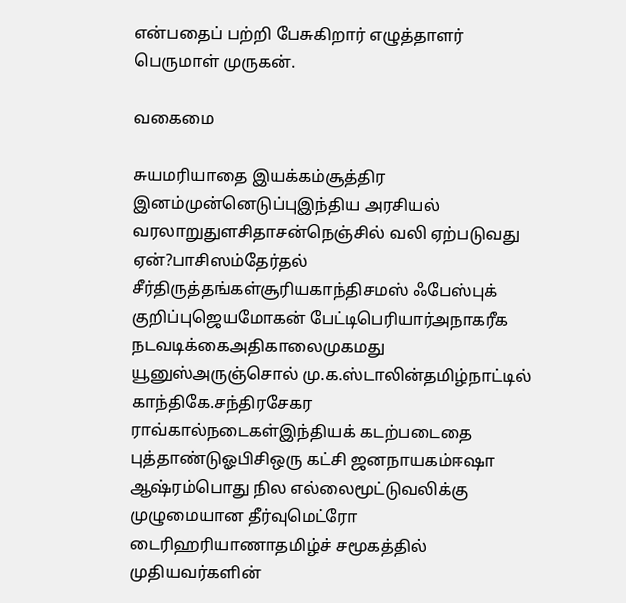என்பதைப் பற்றி பேசுகிறார் எழுத்தாளர் பெருமாள் முருகன்.

வகைமை

சுயமரியாதை இயக்கம்சூத்திர இனம்முன்னெடுப்புஇந்திய அரசியல் வரலாறுதுளசிதாசன்நெஞ்சில் வலி ஏற்படுவது ஏன்?பாசிஸம்தேர்தல் சீர்திருத்தங்கள்சூரியகாந்திசமஸ் ஃபேஸ்புக் குறிப்புஜெயமோகன் பேட்டிபெரியார்அநாகரீக நடவடிக்கைஅதிகாலைமுகமது யூனுஸ்அருஞ்சொல் மு.க.ஸ்டாலின்தமிழ்நாட்டில் காந்திகே.சந்திரசேகர ராவ்கால்நடைகள்இந்தியக் கடற்படைதை புத்தாண்டுஓபிசிஒரு கட்சி ஜனநாயகம்ஈஷா ஆஷ்ரம்பொது நில எல்லைமூட்டுவலிக்கு முழுமையான தீர்வுமெட்ரோ டைரிஹரியாணாதமிழ்ச் சமூகத்தில் முதியவர்களின்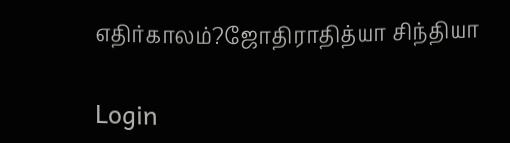எதிர்காலம்?ஜோதிராதித்யா சிந்தியா

Login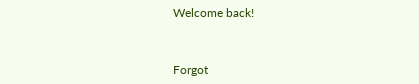Welcome back!



Forgot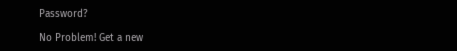Password?

No Problem! Get a new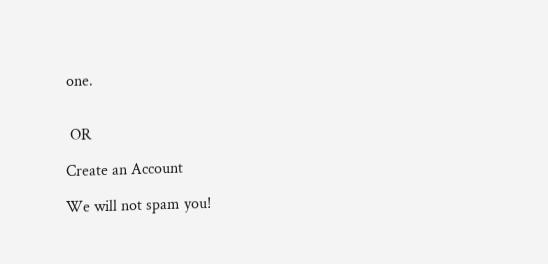one.


 OR

Create an Account

We will not spam you!